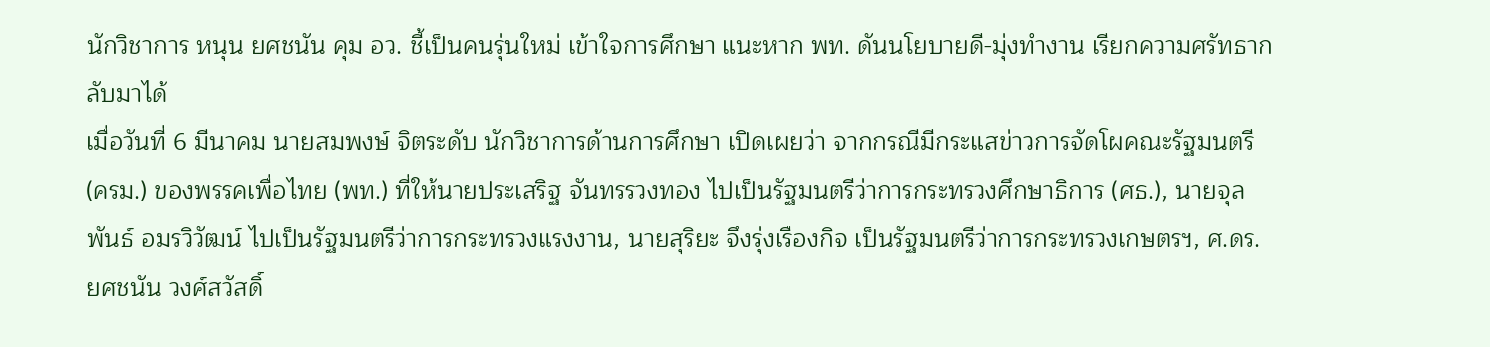นักวิชาการ หนุน ยศชนัน คุม อว. ชี้เป็นคนรุ่นใหม่ เข้าใจการศึกษา แนะหาก พท. ดันนโยบายดี-มุ่งทำงาน เรียกความศรัทธากลับมาได้
เมื่อวันที่ 6 มีนาคม นายสมพงษ์ จิตระดับ นักวิชาการด้านการศึกษา เปิดเผยว่า จากกรณีมีกระแสข่าวการจัดโผคณะรัฐมนตรี (ครม.) ของพรรคเพื่อไทย (พท.) ที่ให้นายประเสริฐ จันทรรวงทอง ไปเป็นรัฐมนตรีว่าการกระทรวงศึกษาธิการ (ศธ.), นายจุลพันธ์ อมรวิวัฒน์ ไปเป็นรัฐมนตรีว่าการกระทรวงแรงงาน, นายสุริยะ จึงรุ่งเรืองกิจ เป็นรัฐมนตรีว่าการกระทรวงเกษตรฯ, ศ.ดร.ยศชนัน วงศ์สวัสดิ์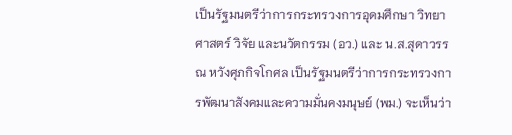เป็นรัฐมนตรีว่าการกระทรวงการอุดมศึกษา วิทยาศาสตร์ วิจัย และนวัตกรรม (อว.) และ น.ส.สุดาวรรณ หวังศุภกิจโกศล เป็นรัฐมนตรีว่าการกระทรวงการพัฒนาสังคมและความมั่นคงมนุษย์ (พม.) จะเห็นว่า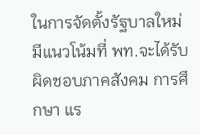ในการจัดตั้งรัฐบาลใหม่มีแนวโน้มที่ พท.จะได้รับผิดชอบภาคสังคม การศึกษา แร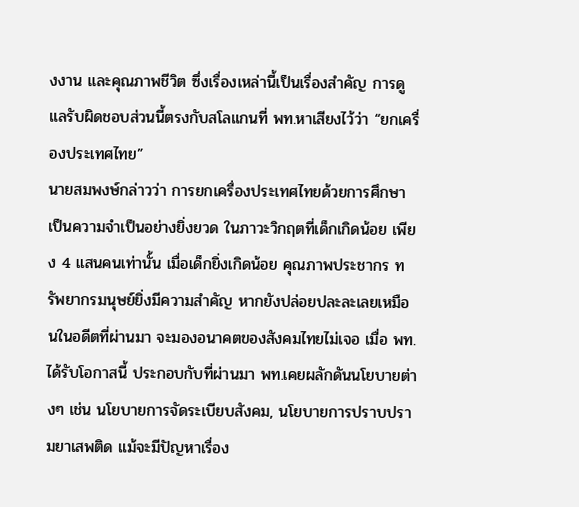งงาน และคุณภาพชีวิต ซึ่งเรื่องเหล่านี้เป็นเรื่องสำคัญ การดูแลรับผิดชอบส่วนนี้ตรงกับสโลแกนที่ พท.หาเสียงไว้ว่า “ยกเครื่องประเทศไทย”
นายสมพงษ์กล่าวว่า การยกเครื่องประเทศไทยด้วยการศึกษา เป็นความจำเป็นอย่างยิ่งยวด ในภาวะวิกฤตที่เด็กเกิดน้อย เพียง 4 แสนคนเท่านั้น เมื่อเด็กยิ่งเกิดน้อย คุณภาพประชากร ทรัพยากรมนุษย์ยิ่งมีความสำคัญ หากยังปล่อยปละละเลยเหมือนในอดีตที่ผ่านมา จะมองอนาคตของสังคมไทยไม่เจอ เมื่อ พท.ได้รับโอกาสนี้ ประกอบกับที่ผ่านมา พท.เคยผลักดันนโยบายต่างๆ เช่น นโยบายการจัดระเบียบสังคม, นโยบายการปราบปรามยาเสพติด แม้จะมีปัญหาเรื่อง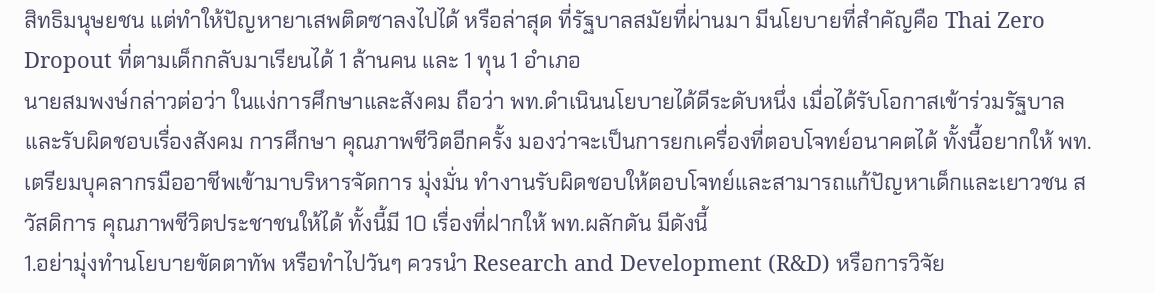สิทธิมนุษยชน แต่ทำให้ปัญหายาเสพติดซาลงไปได้ หรือล่าสุด ที่รัฐบาลสมัยที่ผ่านมา มีนโยบายที่สำคัญคือ Thai Zero Dropout ที่ตามเด็กกลับมาเรียนได้ 1 ล้านคน และ 1 ทุน 1 อำเภอ
นายสมพงษ์กล่าวต่อว่า ในแง่การศึกษาและสังคม ถือว่า พท.ดำเนินนโยบายได้ดีระดับหนึ่ง เมื่อได้รับโอกาสเข้าร่วมรัฐบาลและรับผิดชอบเรื่องสังคม การศึกษา คุณภาพชีวิตอีกครั้ง มองว่าจะเป็นการยกเครื่องที่ตอบโจทย์อนาคตได้ ทั้งนี้อยากให้ พท.เตรียมบุคลากรมืออาชีพเข้ามาบริหารจัดการ มุ่งมั่น ทำงานรับผิดชอบให้ตอบโจทย์และสามารถแก้ปัญหาเด็กและเยาวชน สวัสดิการ คุณภาพชีวิตประชาชนให้ได้ ทั้งนี้มี 10 เรื่องที่ฝากให้ พท.ผลักดัน มีดังนี้
1.อย่ามุ่งทำนโยบายขัดตาทัพ หรือทำไปวันๆ ควรนำ Research and Development (R&D) หรือการวิจัย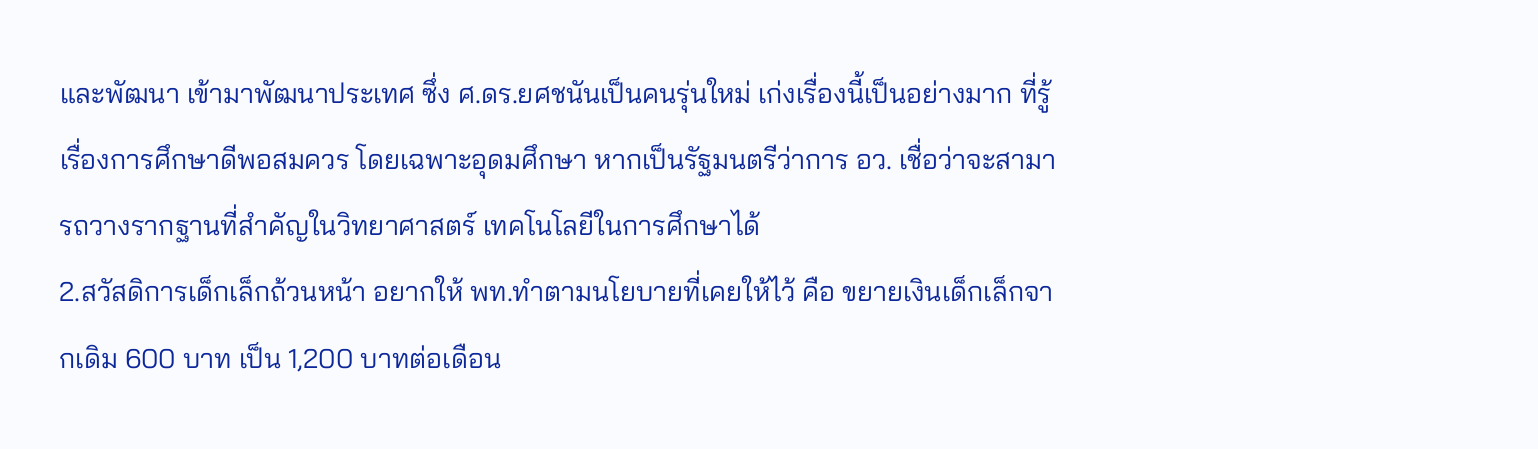และพัฒนา เข้ามาพัฒนาประเทศ ซึ่ง ศ.ดร.ยศชนันเป็นคนรุ่นใหม่ เก่งเรื่องนี้เป็นอย่างมาก ที่รู้เรื่องการศึกษาดีพอสมควร โดยเฉพาะอุดมศึกษา หากเป็นรัฐมนตรีว่าการ อว. เชื่อว่าจะสามารถวางรากฐานที่สำคัญในวิทยาศาสตร์ เทคโนโลยีในการศึกษาได้
2.สวัสดิการเด็กเล็กถ้วนหน้า อยากให้ พท.ทำตามนโยบายที่เคยให้ไว้ คือ ขยายเงินเด็กเล็กจากเดิม 600 บาท เป็น 1,200 บาทต่อเดือน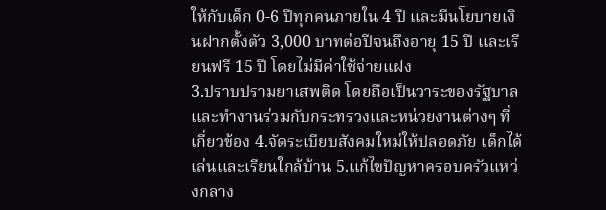ให้กับเด็ก 0-6 ปีทุกคนภายใน 4 ปี และมีนโยบายเงินฝากตั้งตัว 3,000 บาทต่อปีจนถึงอายุ 15 ปี และเรียนฟรี 15 ปี โดยไม่มีค่าใช้จ่ายแฝง
3.ปราบปรามยาเสพติด โดยถือเป็นวาระของรัฐบาล และทำงานร่วมกับกระทรวงและหน่วยงานต่างๆ ที่เกี่ยวข้อง 4.จัดระเบียบสังคมใหม่ให้ปลอดภัย เด็กได้เล่นและเรียนใกล้บ้าน 5.แก้ไขปัญหาครอบครัวแหว่งกลาง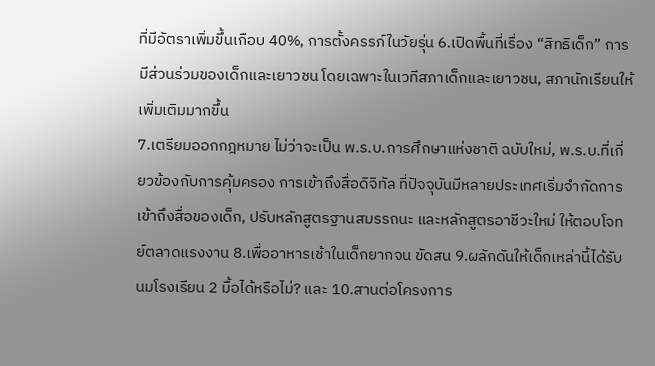ที่มีอัตราเพิ่มขึ้นเกือบ 40%, การตั้งครรภ์ในวัยรุ่น 6.เปิดพื้นที่เรื่อง “สิทธิเด็ก” การมีส่วนร่วมของเด็กและเยาวชน โดยเฉพาะในเวทีสภาเด็กและเยาวชน, สภานักเรียนให้เพิ่มเติมมากขึ้น
7.เตรียมออกกฎหมาย ไม่ว่าจะเป็น พ.ร.บ.การศึกษาแห่งชาติ ฉบับใหม่, พ.ร.บ.ที่เกี่ยวข้องกับการคุ้มครอง การเข้าถึงสื่อดิจิทัล ที่ปัจจุบันมีหลายประเทศเริ่มจำกัดการเข้าถึงสื่อของเด็ก, ปรับหลักสูตรฐานสมรรถนะ และหลักสูตรอาชีวะใหม่ ให้ตอบโจทย์ตลาดแรงงาน 8.เพื่ออาหารเช้าในเด็กยากจน ขัดสน 9.ผลักดันให้เด็กเหล่านี้ได้รับนมโรงเรียน 2 มื้อได้หรือไม่? และ 10.สานต่อโครงการ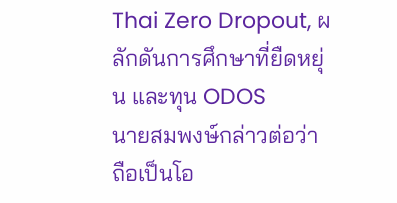Thai Zero Dropout, ผลักดันการศึกษาที่ยืดหยุ่น และทุน ODOS
นายสมพงษ์กล่าวต่อว่า ถือเป็นโอ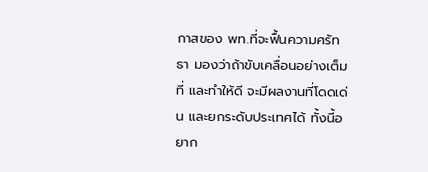กาสของ พท.ที่จะฟื้นความศรัทธา มองว่าถ้าขับเคลื่อนอย่างเต็มที่ และทำให้ดี จะมีผลงานที่โดดเด่น และยกระดับประเทศได้ ทั้งนี้อยาก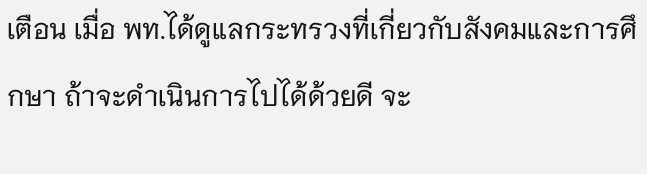เตือน เมื่อ พท.ได้ดูแลกระทรวงที่เกี่ยวกับสังคมและการศึกษา ถ้าจะดำเนินการไปได้ด้วยดี จะ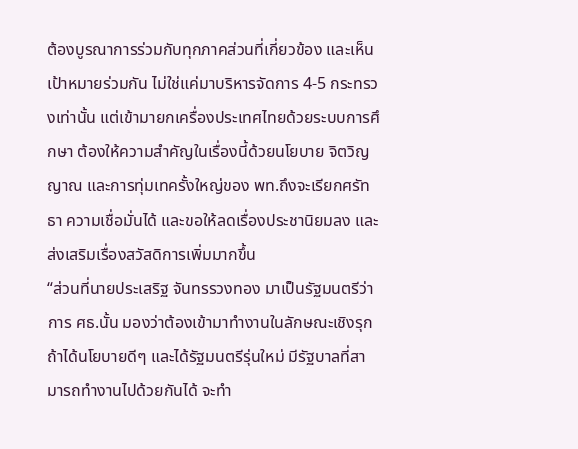ต้องบูรณาการร่วมกับทุกภาคส่วนที่เกี่ยวข้อง และเห็นเป้าหมายร่วมกัน ไม่ใช่แค่มาบริหารจัดการ 4-5 กระทรวงเท่านั้น แต่เข้ามายกเครื่องประเทศไทยด้วยระบบการศึกษา ต้องให้ความสำคัญในเรื่องนี้ด้วยนโยบาย จิตวิญญาณ และการทุ่มเทครั้งใหญ่ของ พท.ถึงจะเรียกศรัทธา ความเชื่อมั่นได้ และขอให้ลดเรื่องประชานิยมลง และส่งเสริมเรื่องสวัสดิการเพิ่มมากขึ้น
“ส่วนที่นายประเสริฐ จันทรรวงทอง มาเป็นรัฐมนตรีว่าการ ศธ.นั้น มองว่าต้องเข้ามาทำงานในลักษณะเชิงรุก ถ้าได้นโยบายดีๆ และได้รัฐมนตรีรุ่นใหม่ มีรัฐบาลที่สามารถทำงานไปด้วยกันได้ จะทำ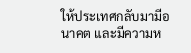ให้ประเทศกลับมามีอนาคต และมีความห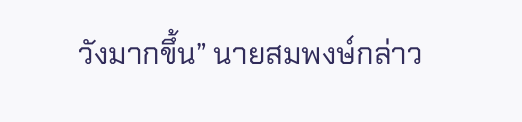วังมากขึ้น” นายสมพงษ์กล่าว